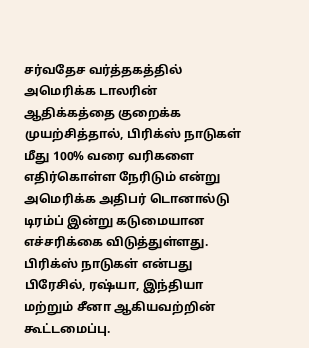சர்வதேச வர்த்தகத்தில் அமெரிக்க டாலரின் ஆதிக்கத்தை குறைக்க முயற்சித்தால், பிரிக்ஸ் நாடுகள் மீது 100% வரை வரிகளை எதிர்கொள்ள நேரிடும் என்று அமெரிக்க அதிபர் டொனால்டு டிரம்ப் இன்று கடுமையான எச்சரிக்கை விடுத்துள்ளது. பிரிக்ஸ் நாடுகள் என்பது பிரேசில், ரஷ்யா, இந்தியா மற்றும் சீனா ஆகியவற்றின் கூட்டமைப்பு.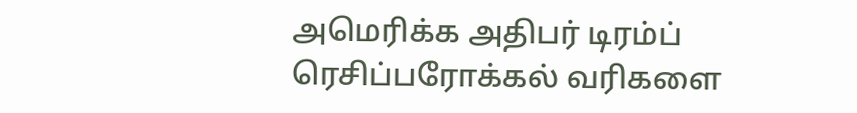அமெரிக்க அதிபர் டிரம்ப் ரெசிப்பரோக்கல் வரிகளை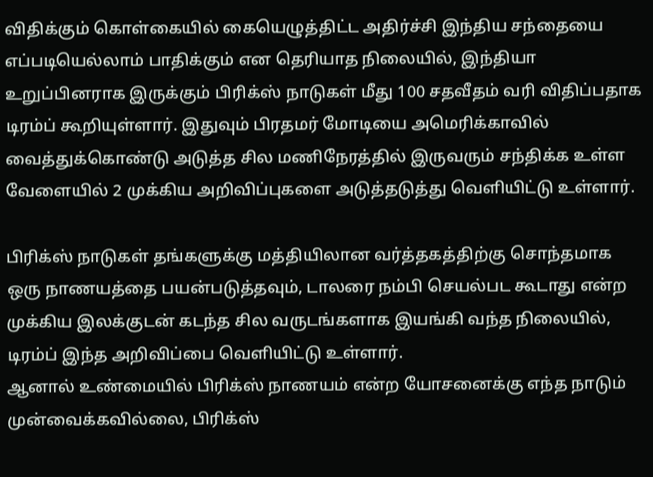விதிக்கும் கொள்கையில் கையெழுத்திட்ட அதிர்ச்சி இந்திய சந்தையை எப்படியெல்லாம் பாதிக்கும் என தெரியாத நிலையில், இந்தியா உறுப்பினராக இருக்கும் பிரிக்ஸ் நாடுகள் மீது 100 சதவீதம் வரி விதிப்பதாக டிரம்ப் கூறியுள்ளார். இதுவும் பிரதமர் மோடியை அமெரிக்காவில் வைத்துக்கொண்டு அடுத்த சில மணிநேரத்தில் இருவரும் சந்திக்க உள்ள வேளையில் 2 முக்கிய அறிவிப்புகளை அடுத்தடுத்து வெளியிட்டு உள்ளார்.

பிரிக்ஸ் நாடுகள் தங்களுக்கு மத்தியிலான வர்த்தகத்திற்கு சொந்தமாக ஒரு நாணயத்தை பயன்படுத்தவும், டாலரை நம்பி செயல்பட கூடாது என்ற முக்கிய இலக்குடன் கடந்த சில வருடங்களாக இயங்கி வந்த நிலையில், டிரம்ப் இந்த அறிவிப்பை வெளியிட்டு உள்ளார்.
ஆனால் உண்மையில் பிரிக்ஸ் நாணயம் என்ற யோசனைக்கு எந்த நாடும் முன்வைக்கவில்லை, பிரிக்ஸ்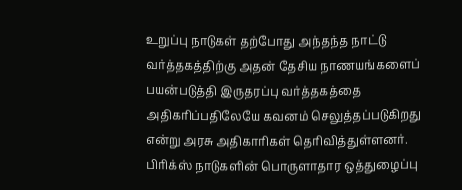உறுப்பு நாடுகள் தற்போது அந்தந்த நாட்டு வர்த்தகத்திற்கு அதன் தேசிய நாணயங்களைப் பயன்படுத்தி இருதரப்பு வர்த்தகத்தை அதிகரிப்பதிலேயே கவனம் செலுத்தப்படுகிறது என்று அரசு அதிகாரிகள் தெரிவித்துள்ளனர்.
பிரிக்ஸ் நாடுகளின் பொருளாதார ஒத்துழைப்பு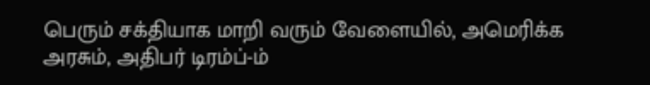பெரும் சக்தியாக மாறி வரும் வேளையில், அமெரிக்க அரசும், அதிபர் டிரம்ப்-ம்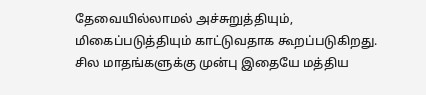தேவையில்லாமல் அச்சுறுத்தியும், மிகைப்படுத்தியும் காட்டுவதாக கூறப்படுகிறது. சில மாதங்களுக்கு முன்பு இதையே மத்திய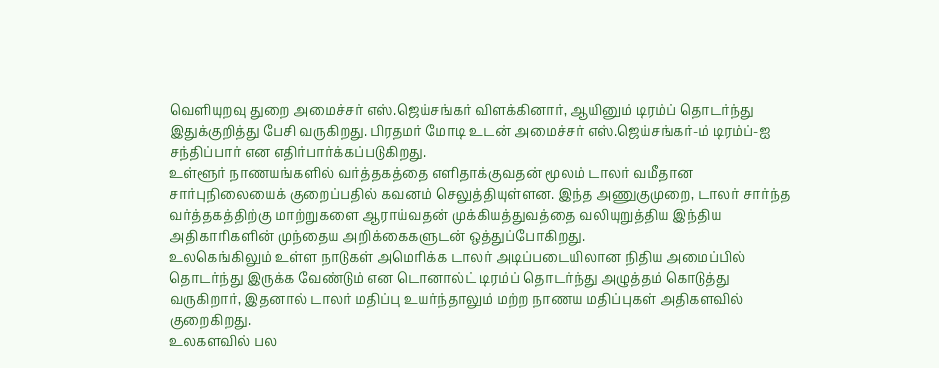வெளியுறவு துறை அமைச்சர் எஸ்.ஜெய்சங்கர் விளக்கினார், ஆயினும் டிரம்ப் தொடர்ந்து இதுக்குறித்து பேசி வருகிறது. பிரதமர் மோடி உடன் அமைச்சர் எஸ்.ஜெய்சங்கர்-ம் டிரம்ப்-ஐ சந்திப்பார் என எதிர்பார்க்கப்படுகிறது.
உள்ளூர் நாணயங்களில் வர்த்தகத்தை எளிதாக்குவதன் மூலம் டாலர் வமீதான சார்புநிலையைக் குறைப்பதில் கவனம் செலுத்தியுள்ளன. இந்த அணுகுமுறை, டாலர் சார்ந்த வர்த்தகத்திற்கு மாற்றுகளை ஆராய்வதன் முக்கியத்துவத்தை வலியுறுத்திய இந்திய அதிகாரிகளின் முந்தைய அறிக்கைகளுடன் ஒத்துப்போகிறது.
உலகெங்கிலும் உள்ள நாடுகள் அமெரிக்க டாலர் அடிப்படையிலான நிதிய அமைப்பில் தொடர்ந்து இருக்க வேண்டும் என டொனால்ட் டிரம்ப் தொடர்ந்து அழுத்தம் கொடுத்து வருகிறார், இதனால் டாலர் மதிப்பு உயர்ந்தாலும் மற்ற நாணய மதிப்புகள் அதிகளவில் குறைகிறது.
உலகளவில் பல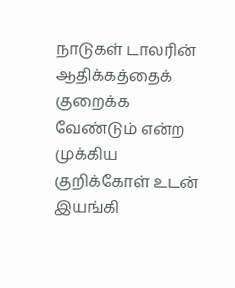நாடுகள் டாலரின் ஆதிக்கத்தைக் குறைக்க வேண்டும் என்ற முக்கிய குறிக்கோள் உடன் இயங்கி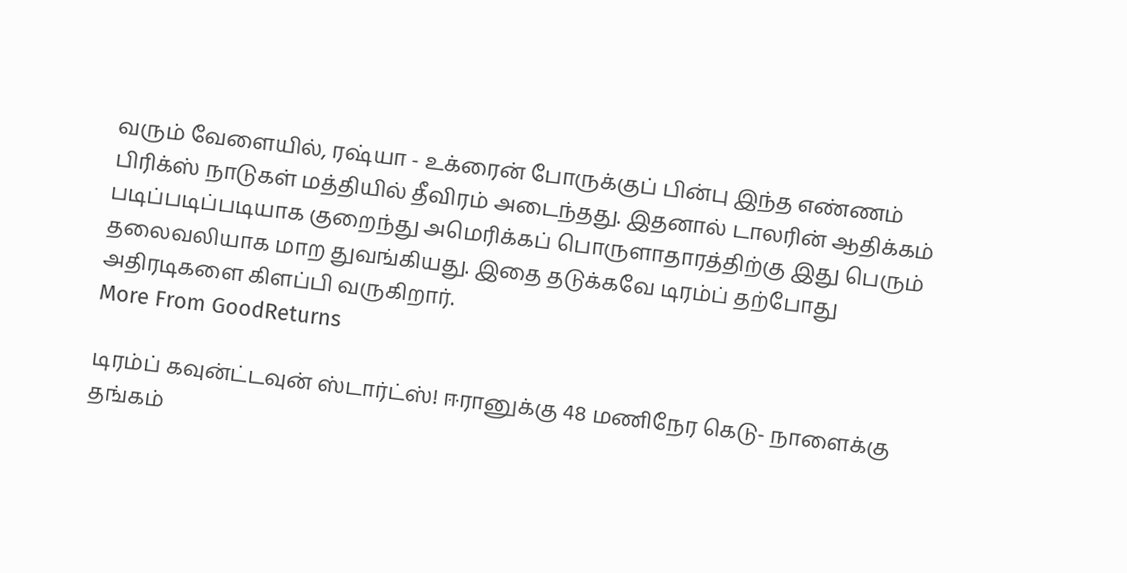வரும் வேளையில், ரஷ்யா - உக்ரைன் போருக்குப் பின்பு இந்த எண்ணம் பிரிக்ஸ் நாடுகள் மத்தியில் தீவிரம் அடைந்தது. இதனால் டாலரின் ஆதிக்கம் படிப்படிப்படியாக குறைந்து அமெரிக்கப் பொருளாதாரத்திற்கு இது பெரும் தலைவலியாக மாற துவங்கியது. இதை தடுக்கவே டிரம்ப் தற்போது அதிரடிகளை கிளப்பி வருகிறார்.
More From GoodReturns

டிரம்ப் கவுன்ட்டவுன் ஸ்டார்ட்ஸ்! ஈரானுக்கு 48 மணிநேர கெடு- நாளைக்கு தங்கம்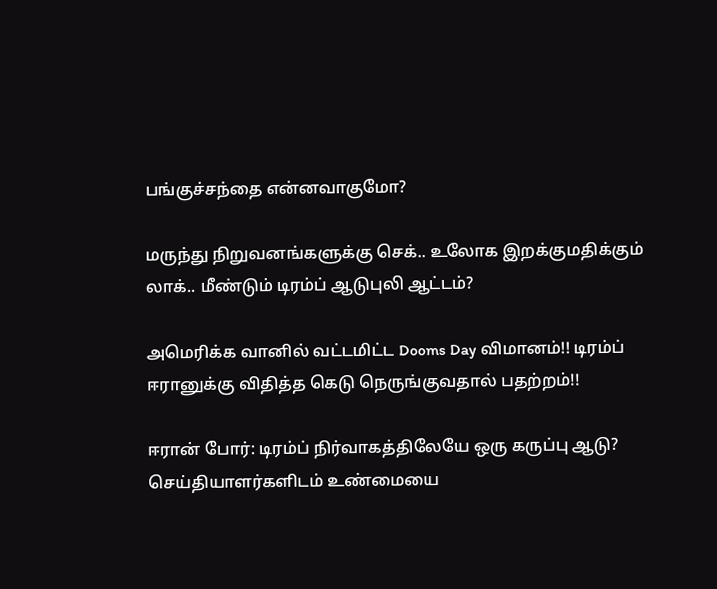பங்குச்சந்தை என்னவாகுமோ?

மருந்து நிறுவனங்களுக்கு செக்.. உலோக இறக்குமதிக்கும் லாக்.. மீண்டும் டிரம்ப் ஆடுபுலி ஆட்டம்?

அமெரிக்க வானில் வட்டமிட்ட Dooms Day விமானம்!! டிரம்ப் ஈரானுக்கு விதித்த கெடு நெருங்குவதால் பதற்றம்!!

ஈரான் போர்: டிரம்ப் நிர்வாகத்திலேயே ஒரு கருப்பு ஆடு? செய்தியாளர்களிடம் உண்மையை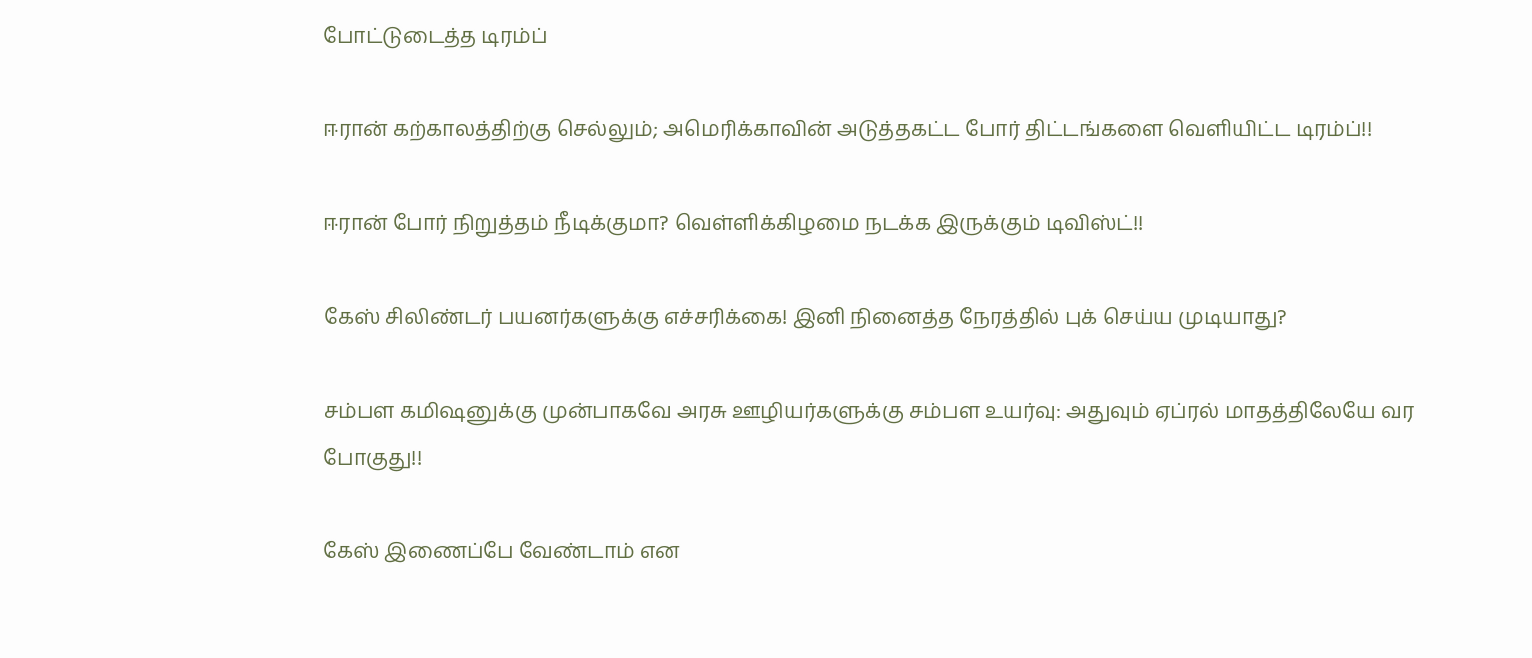போட்டுடைத்த டிரம்ப்

ஈரான் கற்காலத்திற்கு செல்லும்; அமெரிக்காவின் அடுத்தகட்ட போர் திட்டங்களை வெளியிட்ட டிரம்ப்!!

ஈரான் போர் நிறுத்தம் நீடிக்குமா? வெள்ளிக்கிழமை நடக்க இருக்கும் டிவிஸ்ட்!!

கேஸ் சிலிண்டர் பயனர்களுக்கு எச்சரிக்கை! இனி நினைத்த நேரத்தில் புக் செய்ய முடியாது?

சம்பள கமிஷனுக்கு முன்பாகவே அரசு ஊழியர்களுக்கு சம்பள உயர்வு: அதுவும் ஏப்ரல் மாதத்திலேயே வர போகுது!!

கேஸ் இணைப்பே வேண்டாம் என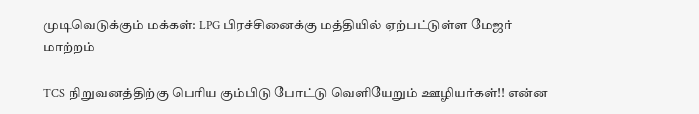முடிவெடுக்கும் மக்கள்: LPG பிரச்சினைக்கு மத்தியில் ஏற்பட்டுள்ள மேஜர் மாற்றம்

TCS நிறுவனத்திற்கு பெரிய கும்பிடு போட்டு வெளியேறும் ஊழியர்கள்!! என்ன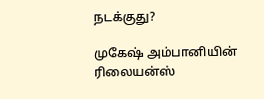நடக்குது?

முகேஷ் அம்பானியின் ரிலையன்ஸ்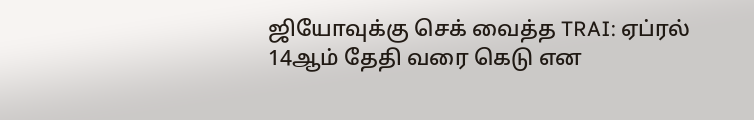ஜியோவுக்கு செக் வைத்த TRAI: ஏப்ரல் 14ஆம் தேதி வரை கெடு என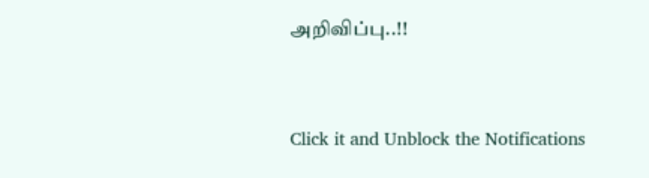அறிவிப்பு..!!



Click it and Unblock the Notifications